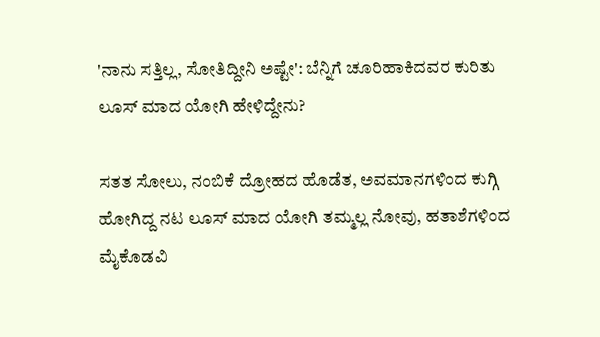'ನಾನು ಸತ್ತಿಲ್ಲ, ಸೋತಿದ್ದೀನಿ ಅಷ್ಟೇ': ಬೆನ್ನಿಗೆ ಚೂರಿಹಾಕಿದವರ ಕುರಿತು ಲೂಸ್ ಮಾದ ಯೋಗಿ ಹೇಳಿದ್ದೇನು?

ಸತತ ಸೋಲು, ನಂಬಿಕೆ ದ್ರೋಹದ ಹೊಡೆತ, ಅವಮಾನಗಳಿಂದ ಕುಗ್ಗಿ ಹೋಗಿದ್ದ ನಟ ಲೂಸ್ ಮಾದ ಯೋಗಿ ತಮ್ಮಲ್ಲ ನೋವು, ಹತಾಶೆಗಳಿಂದ ಮೈಕೊಡವಿ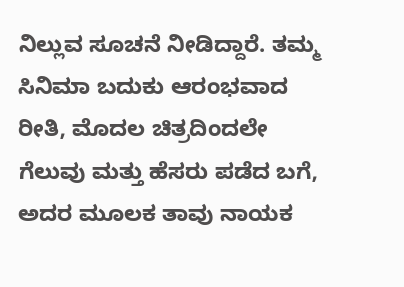ನಿಲ್ಲುವ ಸೂಚನೆ ನೀಡಿದ್ದಾರೆ. ತಮ್ಮ ಸಿನಿಮಾ ಬದುಕು ಆರಂಭವಾದ ರೀತಿ, ಮೊದಲ ಚಿತ್ರದಿಂದಲೇ ಗೆಲುವು ಮತ್ತು ಹೆಸರು ಪಡೆದ ಬಗೆ, ಅದರ ಮೂಲಕ ತಾವು ನಾಯಕ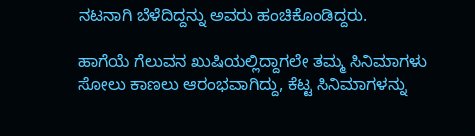ನಟನಾಗಿ ಬೆಳೆದಿದ್ದನ್ನು ಅವರು ಹಂಚಿಕೊಂಡಿದ್ದರು.

ಹಾಗೆಯೆ ಗೆಲುವನ ಖುಷಿಯಲ್ಲಿದ್ದಾಗಲೇ ತಮ್ಮ ಸಿನಿಮಾಗಳು ಸೋಲು ಕಾಣಲು ಆರಂಭವಾಗಿದ್ದು, ಕೆಟ್ಟ ಸಿನಿಮಾಗಳನ್ನು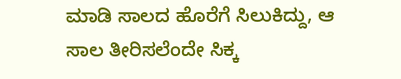ಮಾಡಿ ಸಾಲದ ಹೊರೆಗೆ ಸಿಲುಕಿದ್ದು, ಆ ಸಾಲ ತೀರಿಸಲೆಂದೇ ಸಿಕ್ಕ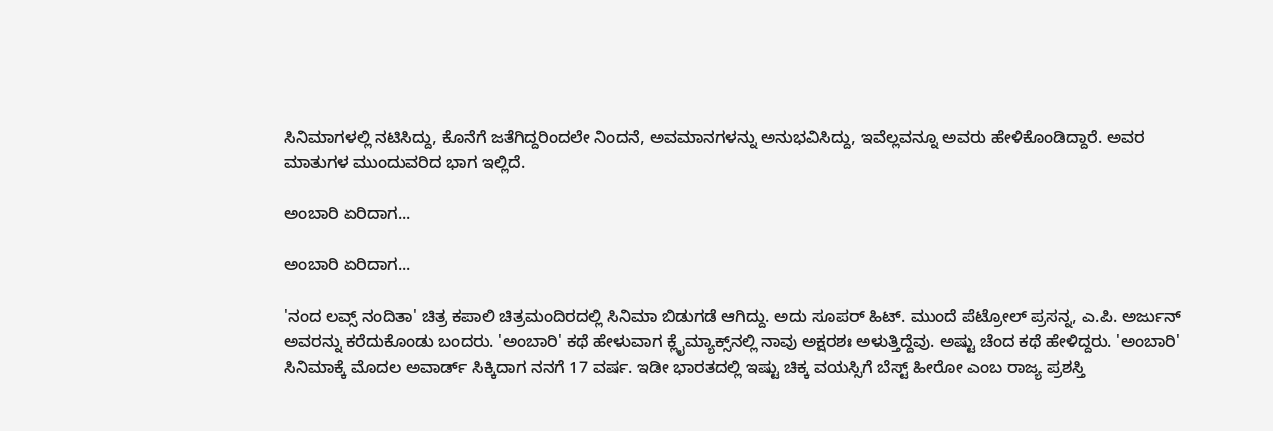ಸಿನಿಮಾಗಳಲ್ಲಿ ನಟಿಸಿದ್ದು, ಕೊನೆಗೆ ಜತೆಗಿದ್ದರಿಂದಲೇ ನಿಂದನೆ, ಅವಮಾನಗಳನ್ನು ಅನುಭವಿಸಿದ್ದು, ಇವೆಲ್ಲವನ್ನೂ ಅವರು ಹೇಳಿಕೊಂಡಿದ್ದಾರೆ. ಅವರ ಮಾತುಗಳ ಮುಂದುವರಿದ ಭಾಗ ಇಲ್ಲಿದೆ.

ಅಂಬಾರಿ ಏರಿದಾಗ...

ಅಂಬಾರಿ ಏರಿದಾಗ...

'ನಂದ ಲವ್ಸ್ ನಂದಿತಾ' ಚಿತ್ರ ಕಪಾಲಿ ಚಿತ್ರಮಂದಿರದಲ್ಲಿ ಸಿನಿಮಾ ಬಿಡುಗಡೆ ಆಗಿದ್ದು. ಅದು ಸೂಪರ್ ಹಿಟ್. ಮುಂದೆ ಪೆಟ್ರೋಲ್ ಪ್ರಸನ್ನ, ಎ.ಪಿ. ಅರ್ಜುನ್ ಅವರನ್ನು ಕರೆದುಕೊಂಡು ಬಂದರು. 'ಅಂಬಾರಿ' ಕಥೆ ಹೇಳುವಾಗ ಕ್ಲೈಮ್ಯಾಕ್ಸ್‌ನಲ್ಲಿ ನಾವು ಅಕ್ಷರಶಃ ಅಳುತ್ತಿದ್ದೆವು. ಅಷ್ಟು ಚೆಂದ ಕಥೆ ಹೇಳಿದ್ದರು. 'ಅಂಬಾರಿ' ಸಿನಿಮಾಕ್ಕೆ ಮೊದಲ ಅವಾರ್ಡ್ ಸಿಕ್ಕಿದಾಗ ನನಗೆ 17 ವರ್ಷ. ಇಡೀ ಭಾರತದಲ್ಲಿ ಇಷ್ಟು ಚಿಕ್ಕ ವಯಸ್ಸಿಗೆ ಬೆಸ್ಟ್ ಹೀರೋ ಎಂಬ ರಾಜ್ಯ ಪ್ರಶಸ್ತಿ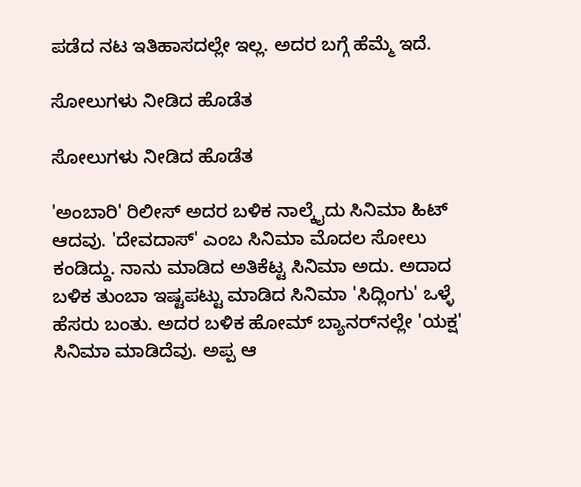ಪಡೆದ ನಟ ಇತಿಹಾಸದಲ್ಲೇ ಇಲ್ಲ. ಅದರ ಬಗ್ಗೆ ಹೆಮ್ಮೆ ಇದೆ.

ಸೋಲುಗಳು ನೀಡಿದ ಹೊಡೆತ

ಸೋಲುಗಳು ನೀಡಿದ ಹೊಡೆತ

'ಅಂಬಾರಿ' ರಿಲೀಸ್ ಅದರ ಬಳಿಕ ನಾಲ್ಕೈದು ಸಿನಿಮಾ ಹಿಟ್ ಆದವು. 'ದೇವದಾಸ್' ಎಂಬ ಸಿನಿಮಾ ಮೊದಲ ಸೋಲು ಕಂಡಿದ್ದು. ನಾನು ಮಾಡಿದ ಅತಿಕೆಟ್ಟ ಸಿನಿಮಾ ಅದು. ಅದಾದ ಬಳಿಕ ತುಂಬಾ ಇಷ್ಟಪಟ್ಟು ಮಾಡಿದ ಸಿನಿಮಾ 'ಸಿದ್ಲಿಂಗು' ಒಳ್ಳೆ ಹೆಸರು ಬಂತು. ಅದರ ಬಳಿಕ ಹೋಮ್ ಬ್ಯಾನರ್‌ನಲ್ಲೇ 'ಯಕ್ಷ' ಸಿನಿಮಾ ಮಾಡಿದೆವು. ಅಪ್ಪ ಆ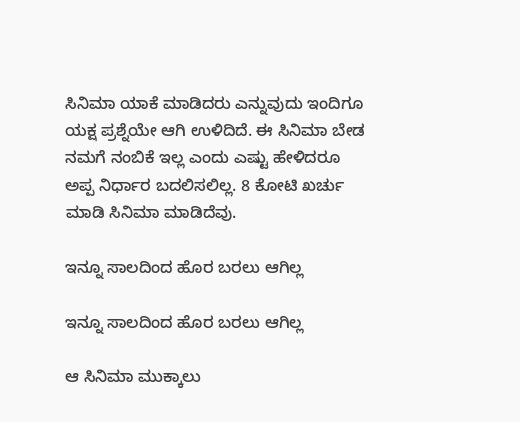ಸಿನಿಮಾ ಯಾಕೆ ಮಾಡಿದರು ಎನ್ನುವುದು ಇಂದಿಗೂ ಯಕ್ಷ ಪ್ರಶ್ನೆಯೇ ಆಗಿ ಉಳಿದಿದೆ. ಈ ಸಿನಿಮಾ ಬೇಡ ನಮಗೆ ನಂಬಿಕೆ ಇಲ್ಲ ಎಂದು ಎಷ್ಟು ಹೇಳಿದರೂ ಅಪ್ಪ ನಿರ್ಧಾರ ಬದಲಿಸಲಿಲ್ಲ. 8 ಕೋಟಿ ಖರ್ಚು ಮಾಡಿ ಸಿನಿಮಾ ಮಾಡಿದೆವು.

ಇನ್ನೂ ಸಾಲದಿಂದ ಹೊರ ಬರಲು ಆಗಿಲ್ಲ

ಇನ್ನೂ ಸಾಲದಿಂದ ಹೊರ ಬರಲು ಆಗಿಲ್ಲ

ಆ ಸಿನಿಮಾ ಮುಕ್ಕಾಲು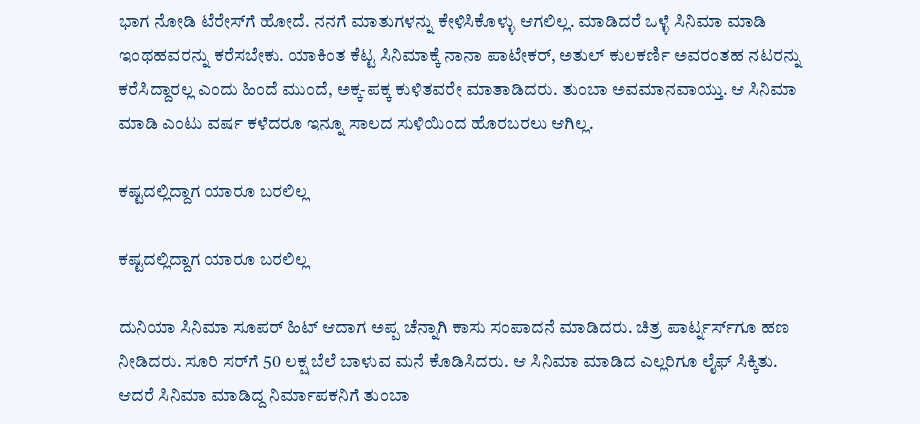ಭಾಗ ನೋಡಿ ಟೆರೇಸ್‌ಗೆ ಹೋದೆ. ನನಗೆ ಮಾತುಗಳನ್ನು ಕೇಳಿಸಿಕೊಳ್ಳು ಆಗಲಿಲ್ಲ. ಮಾಡಿದರೆ ಒಳ್ಳೆ ಸಿನಿಮಾ ಮಾಡಿ ಇಂಥಹವರನ್ನು ಕರೆಸಬೇಕು. ಯಾಕಿಂತ ಕೆಟ್ಟ ಸಿನಿಮಾಕ್ಕೆ ನಾನಾ ಪಾಟೇಕರ್, ಅತುಲ್ ಕುಲಕರ್ಣಿ ಅವರಂತಹ ನಟರನ್ನು ಕರೆಸಿದ್ದಾರಲ್ಲ ಎಂದು ಹಿಂದೆ ಮುಂದೆ, ಅಕ್ಕ-ಪಕ್ಕ ಕುಳಿತವರೇ ಮಾತಾಡಿದರು. ತುಂಬಾ ಅವಮಾನವಾಯ್ತು. ಆ ಸಿನಿಮಾ ಮಾಡಿ ಎಂಟು ವರ್ಷ ಕಳೆದರೂ ಇನ್ನೂ ಸಾಲದ ಸುಳಿಯಿಂದ ಹೊರಬರಲು ಆಗಿಲ್ಲ.

ಕಷ್ಟದಲ್ಲಿದ್ದಾಗ ಯಾರೂ ಬರಲಿಲ್ಲ

ಕಷ್ಟದಲ್ಲಿದ್ದಾಗ ಯಾರೂ ಬರಲಿಲ್ಲ

ದುನಿಯಾ ಸಿನಿಮಾ ಸೂಪರ್ ಹಿಟ್ ಆದಾಗ ಅಪ್ಪ ಚೆನ್ನಾಗಿ ಕಾಸು ಸಂಪಾದನೆ ಮಾಡಿದರು. ಚಿತ್ರ ಪಾರ್ಟ್ನರ್ಸ್‌ಗೂ ಹಣ ನೀಡಿದರು. ಸೂರಿ ಸರ್‌ಗೆ 50 ಲಕ್ಷ ಬೆಲೆ ಬಾಳುವ ಮನೆ ಕೊಡಿಸಿದರು. ಆ ಸಿನಿಮಾ ಮಾಡಿದ ಎಲ್ಲರಿಗೂ ಲೈಫ್ ಸಿಕ್ಕಿತು. ಆದರೆ ಸಿನಿಮಾ ಮಾಡಿದ್ದ ನಿರ್ಮಾಪಕನಿಗೆ ತುಂಬಾ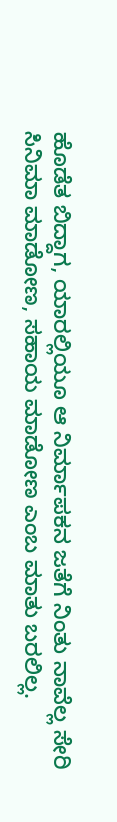ಹೊಡೆತ ಬಿದ್ದಾಗ, ಯಾರಲ್ಲಿಯೂ ಆ ನಿರ್ಮಾಪಕನ ಜತೆಗೆ ನಿಂತು ನಾವೆಲ್ಲ ಸೇರಿ ಸಿನಿಮಾ ಮಾಡೋಣ, ಸಹಾಯ ಮಾಡೋಣ ಎಂಬ ಮಾತು ಬರಲಿಲ್ಲ.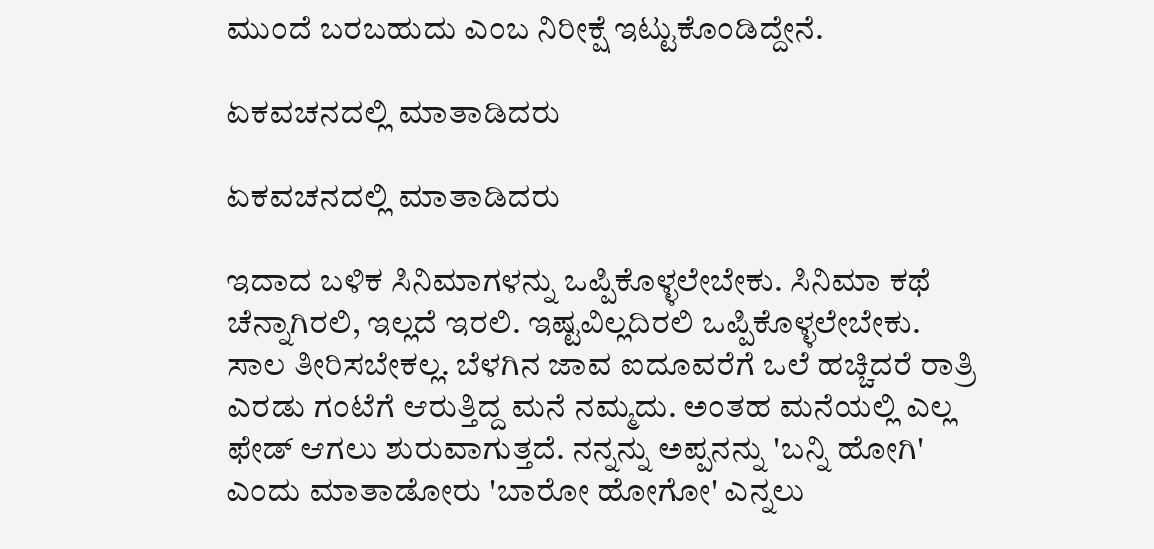ಮುಂದೆ ಬರಬಹುದು ಎಂಬ ನಿರೀಕ್ಷೆ ಇಟ್ಟುಕೊಂಡಿದ್ದೇನೆ.

ಏಕವಚನದಲ್ಲಿ ಮಾತಾಡಿದರು

ಏಕವಚನದಲ್ಲಿ ಮಾತಾಡಿದರು

ಇದಾದ ಬಳಿಕ ಸಿನಿಮಾಗಳನ್ನು ಒಪ್ಪಿಕೊಳ್ಳಲೇಬೇಕು. ಸಿನಿಮಾ ಕಥೆ ಚೆನ್ನಾಗಿರಲಿ, ಇಲ್ಲದೆ ಇರಲಿ. ಇಷ್ಟವಿಲ್ಲದಿರಲಿ ಒಪ್ಪಿಕೊಳ್ಳಲೇಬೇಕು. ಸಾಲ ತೀರಿಸಬೇಕಲ್ಲ. ಬೆಳಗಿನ ಜಾವ ಐದೂವರೆಗೆ ಒಲೆ ಹಚ್ಚಿದರೆ ರಾತ್ರಿ ಎರಡು ಗಂಟೆಗೆ ಆರುತ್ತಿದ್ದ ಮನೆ ನಮ್ಮದು. ಅಂತಹ ಮನೆಯಲ್ಲಿ ಎಲ್ಲ ಫೇಡ್ ಆಗಲು ಶುರುವಾಗುತ್ತದೆ. ನನ್ನನ್ನು ಅಪ್ಪನನ್ನು 'ಬನ್ನಿ ಹೋಗಿ' ಎಂದು ಮಾತಾಡೋರು 'ಬಾರೋ ಹೋಗೋ' ಎನ್ನಲು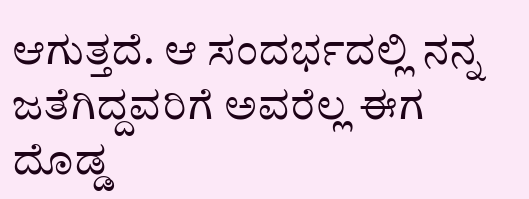ಆಗುತ್ತದೆ. ಆ ಸಂದರ್ಭದಲ್ಲಿ ನನ್ನ ಜತೆಗಿದ್ದವರಿಗೆ ಅವರೆಲ್ಲ ಈಗ ದೊಡ್ಡ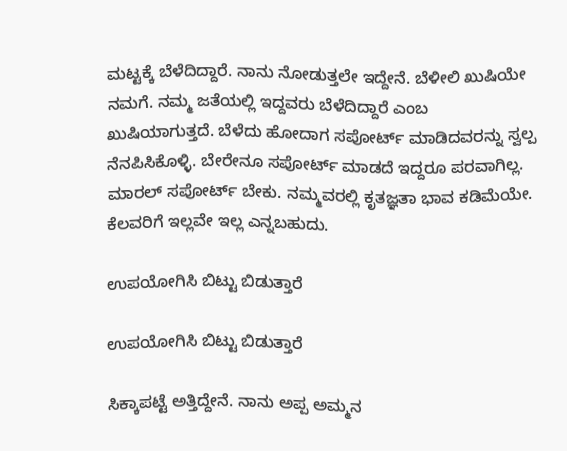ಮಟ್ಟಕ್ಕೆ ಬೆಳೆದಿದ್ದಾರೆ. ನಾನು ನೋಡುತ್ತಲೇ ಇದ್ದೇನೆ. ಬೆಳೀಲಿ ಖುಷಿಯೇ ನಮಗೆ. ನಮ್ಮ ಜತೆಯಲ್ಲಿ ಇದ್ದವರು ಬೆಳೆದಿದ್ದಾರೆ ಎಂಬ ಖುಷಿಯಾಗುತ್ತದೆ. ಬೆಳೆದು ಹೋದಾಗ ಸಪೋರ್ಟ್ ಮಾಡಿದವರನ್ನು ಸ್ವಲ್ಪ ನೆನಪಿಸಿಕೊಳ್ಳಿ. ಬೇರೇನೂ ಸಪೋರ್ಟ್ ಮಾಡದೆ ಇದ್ದರೂ ಪರವಾಗಿಲ್ಲ. ಮಾರಲ್ ಸಪೋರ್ಟ್ ಬೇಕು. ನಮ್ಮವರಲ್ಲಿ ಕೃತಜ್ಞತಾ ಭಾವ ಕಡಿಮೆಯೇ. ಕೆಲವರಿಗೆ ಇಲ್ಲವೇ ಇಲ್ಲ ಎನ್ನಬಹುದು.

ಉಪಯೋಗಿಸಿ ಬಿಟ್ಟು ಬಿಡುತ್ತಾರೆ

ಉಪಯೋಗಿಸಿ ಬಿಟ್ಟು ಬಿಡುತ್ತಾರೆ

ಸಿಕ್ಕಾಪಟ್ಟೆ ಅತ್ತಿದ್ದೇನೆ. ನಾನು ಅಪ್ಪ ಅಮ್ಮನ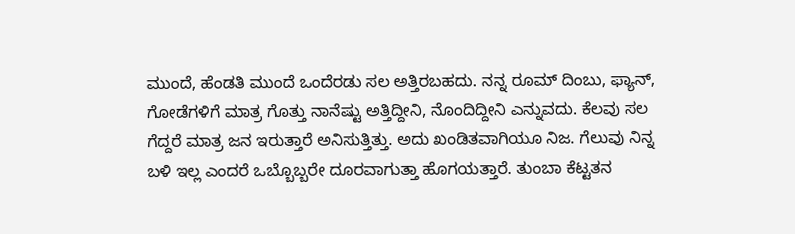ಮುಂದೆ, ಹೆಂಡತಿ ಮುಂದೆ ಒಂದೆರಡು ಸಲ ಅತ್ತಿರಬಹದು. ನನ್ನ ರೂಮ್ ದಿಂಬು, ಫ್ಯಾನ್, ಗೋಡೆಗಳಿಗೆ ಮಾತ್ರ ಗೊತ್ತು ನಾನೆಷ್ಟು ಅತ್ತಿದ್ದೀನಿ, ನೊಂದಿದ್ದೀನಿ ಎನ್ನುವದು. ಕೆಲವು ಸಲ ಗೆದ್ದರೆ ಮಾತ್ರ ಜನ ಇರುತ್ತಾರೆ ಅನಿಸುತ್ತಿತ್ತು. ಅದು ಖಂಡಿತವಾಗಿಯೂ ನಿಜ. ಗೆಲುವು ನಿನ್ನ ಬಳಿ ಇಲ್ಲ ಎಂದರೆ ಒಬ್ಬೊಬ್ಬರೇ ದೂರವಾಗುತ್ತಾ ಹೊಗಯತ್ತಾರೆ. ತುಂಬಾ ಕೆಟ್ಟತನ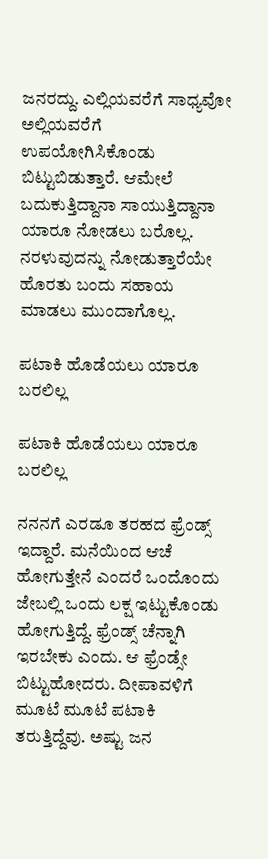ಜನರದ್ದು. ಎಲ್ಲಿಯವರೆಗೆ ಸಾಧ್ಯವೋ ಅಲ್ಲಿಯವರೆಗೆ ಉಪಯೋಗಿಸಿಕೊಂಡು ಬಿಟ್ಟುಬಿಡುತ್ತಾರೆ. ಆಮೇಲೆ ಬದುಕುತ್ತಿದ್ದಾನಾ ಸಾಯುತ್ತಿದ್ದಾನಾ ಯಾರೂ ನೋಡಲು ಬರೊಲ್ಲ. ನರಳುವುದನ್ನು ನೋಡುತ್ತಾರೆಯೇ ಹೊರತು ಬಂದು ಸಹಾಯ ಮಾಡಲು ಮುಂದಾಗೊಲ್ಲ.

ಪಟಾಕಿ ಹೊಡೆಯಲು ಯಾರೂ ಬರಲಿಲ್ಲ

ಪಟಾಕಿ ಹೊಡೆಯಲು ಯಾರೂ ಬರಲಿಲ್ಲ

ನನನಗೆ ಎರಡೂ ತರಹದ ಫ್ರೆಂಡ್ಸ್ ಇದ್ದಾರೆ. ಮನೆಯಿಂದ ಆಚೆ ಹೋಗುತ್ತೇನೆ ಎಂದರೆ ಒಂದೊಂದು ಜೇಬಲ್ಲಿ ಒಂದು ಲಕ್ಷ ಇಟ್ಟುಕೊಂಡು ಹೋಗುತ್ತಿದ್ದೆ. ಫ್ರೆಂಡ್ಸ್ ಚೆನ್ನಾಗಿ ಇರಬೇಕು ಎಂದು. ಆ ಫ್ರೆಂಡ್ಸೇ ಬಿಟ್ಟುಹೋದರು. ದೀಪಾವಳಿಗೆ ಮೂಟೆ ಮೂಟೆ ಪಟಾಕಿ ತರುತ್ತಿದ್ದೆವು. ಅಷ್ಟು ಜನ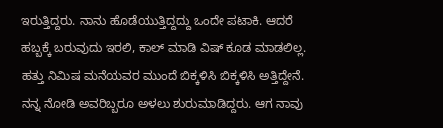ಇರುತ್ತಿದ್ದರು. ನಾನು ಹೊಡೆಯುತ್ತಿದ್ದದ್ದು ಒಂದೇ ಪಟಾಕಿ. ಆದರೆ ಹಬ್ಬಕ್ಕೆ ಬರುವುದು ಇರಲಿ, ಕಾಲ್ ಮಾಡಿ ವಿಷ್ ಕೂಡ ಮಾಡಲಿಲ್ಲ. ಹತ್ತು ನಿಮಿಷ ಮನೆಯವರ ಮುಂದೆ ಬಿಕ್ಕಳಿಸಿ ಬಿಕ್ಕಳಿಸಿ ಅತ್ತಿದ್ದೇನೆ. ನನ್ನ ನೋಡಿ ಅವರಿಬ್ಬರೂ ಅಳಲು ಶುರುಮಾಡಿದ್ದರು. ಆಗ ನಾವು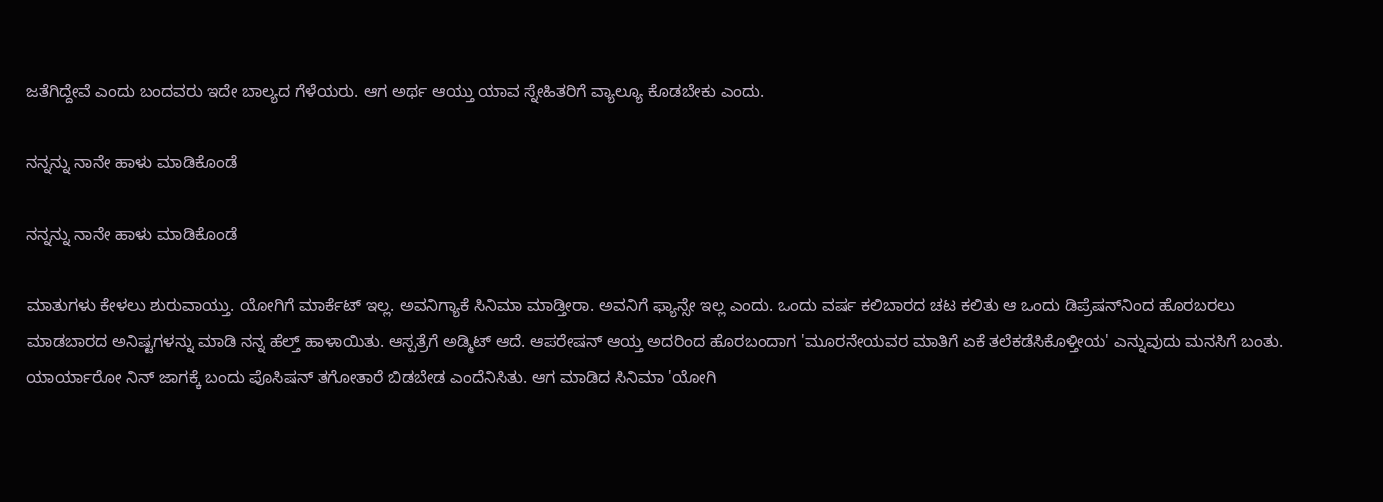ಜತೆಗಿದ್ದೇವೆ ಎಂದು ಬಂದವರು ಇದೇ ಬಾಲ್ಯದ ಗೆಳೆಯರು. ಆಗ ಅರ್ಥ ಆಯ್ತು ಯಾವ ಸ್ನೇಹಿತರಿಗೆ ವ್ಯಾಲ್ಯೂ ಕೊಡಬೇಕು ಎಂದು.

ನನ್ನನ್ನು ನಾನೇ ಹಾಳು ಮಾಡಿಕೊಂಡೆ

ನನ್ನನ್ನು ನಾನೇ ಹಾಳು ಮಾಡಿಕೊಂಡೆ

ಮಾತುಗಳು ಕೇಳಲು ಶುರುವಾಯ್ತು. ಯೋಗಿಗೆ ಮಾರ್ಕೆಟ್ ಇಲ್ಲ. ಅವನಿಗ್ಯಾಕೆ ಸಿನಿಮಾ ಮಾಡ್ತೀರಾ. ಅವನಿಗೆ ಫ್ಯಾನ್ಸೇ ಇಲ್ಲ ಎಂದು. ಒಂದು ವರ್ಷ ಕಲಿಬಾರದ ಚಟ ಕಲಿತು ಆ ಒಂದು ಡಿಪ್ರೆಷನ್‌ನಿಂದ ಹೊರಬರಲು ಮಾಡಬಾರದ ಅನಿಷ್ಟಗಳನ್ನು ಮಾಡಿ ನನ್ನ ಹೆಲ್ತ್ ಹಾಳಾಯಿತು. ಆಸ್ಪತ್ರೆಗೆ ಅಡ್ಮಿಟ್ ಆದೆ. ಆಪರೇಷನ್ ಆಯ್ತ ಅದರಿಂದ ಹೊರಬಂದಾಗ 'ಮೂರನೇಯವರ ಮಾತಿಗೆ ಏಕೆ ತಲೆಕಡೆಸಿಕೊಳ್ತೀಯ' ಎನ್ನುವುದು ಮನಸಿಗೆ ಬಂತು. ಯಾರ್ಯಾರೋ ನಿನ್ ಜಾಗಕ್ಕೆ ಬಂದು ಪೊಸಿಷನ್ ತಗೋತಾರೆ ಬಿಡಬೇಡ ಎಂದೆನಿಸಿತು. ಆಗ ಮಾಡಿದ ಸಿನಿಮಾ 'ಯೋಗಿ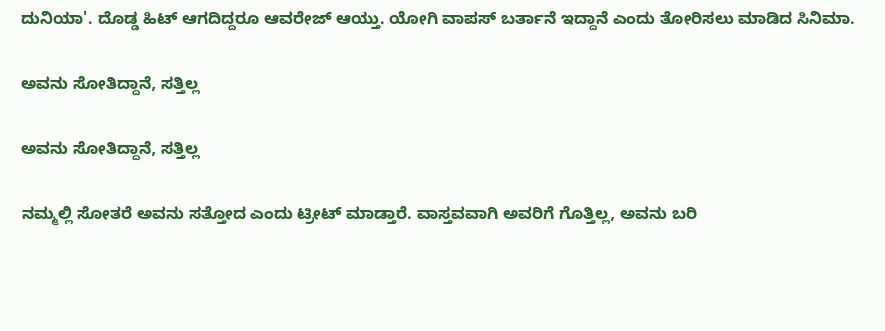ದುನಿಯಾ'. ದೊಡ್ಡ ಹಿಟ್ ಆಗದಿದ್ದರೂ ಆವರೇಜ್ ಆಯ್ತು. ಯೋಗಿ ವಾಪಸ್ ಬರ್ತಾನೆ ಇದ್ದಾನೆ ಎಂದು ತೋರಿಸಲು ಮಾಡಿದ ಸಿನಿಮಾ.

ಅವನು ಸೋತಿದ್ದಾನೆ, ಸತ್ತಿಲ್ಲ

ಅವನು ಸೋತಿದ್ದಾನೆ, ಸತ್ತಿಲ್ಲ

ನಮ್ಮಲ್ಲಿ ಸೋತರೆ ಅವನು ಸತ್ತೋದ ಎಂದು ಟ್ರೀಟ್ ಮಾಡ್ತಾರೆ. ವಾಸ್ತವವಾಗಿ ಅವರಿಗೆ ಗೊತ್ತಿಲ್ಲ, ಅವನು ಬರಿ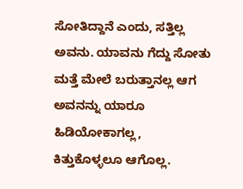ಸೋತಿದ್ದಾನೆ ಎಂದು, ಸತ್ತಿಲ್ಲ ಅವನು. ಯಾವನು ಗೆದ್ದು ಸೋತು ಮತ್ತೆ ಮೇಲೆ ಬರುತ್ತಾನಲ್ಲ ಆಗ ಅವನನ್ನು ಯಾರೂ ಹಿಡಿಯೋಕಾಗಲ್ಲ, ಕಿತ್ತುಕೊಳ್ಳಲೂ ಆಗೊಲ್ಲ.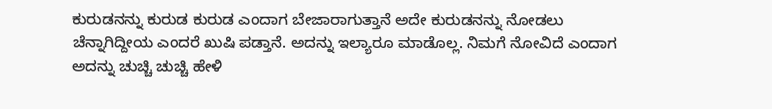ಕುರುಡನನ್ನು ಕುರುಡ ಕುರುಡ ಎಂದಾಗ ಬೇಜಾರಾಗುತ್ತಾನೆ ಅದೇ ಕುರುಡನನ್ನು ನೋಡಲು ಚೆನ್ನಾಗಿದ್ದೀಯ ಎಂದರೆ ಖುಷಿ ಪಡ್ತಾನೆ. ಅದನ್ನು ಇಲ್ಯಾರೂ ಮಾಡೊಲ್ಲ. ನಿಮಗೆ ನೋವಿದೆ ಎಂದಾಗ ಅದನ್ನು ಚುಚ್ಚಿ ಚುಚ್ಚಿ ಹೇಳಿ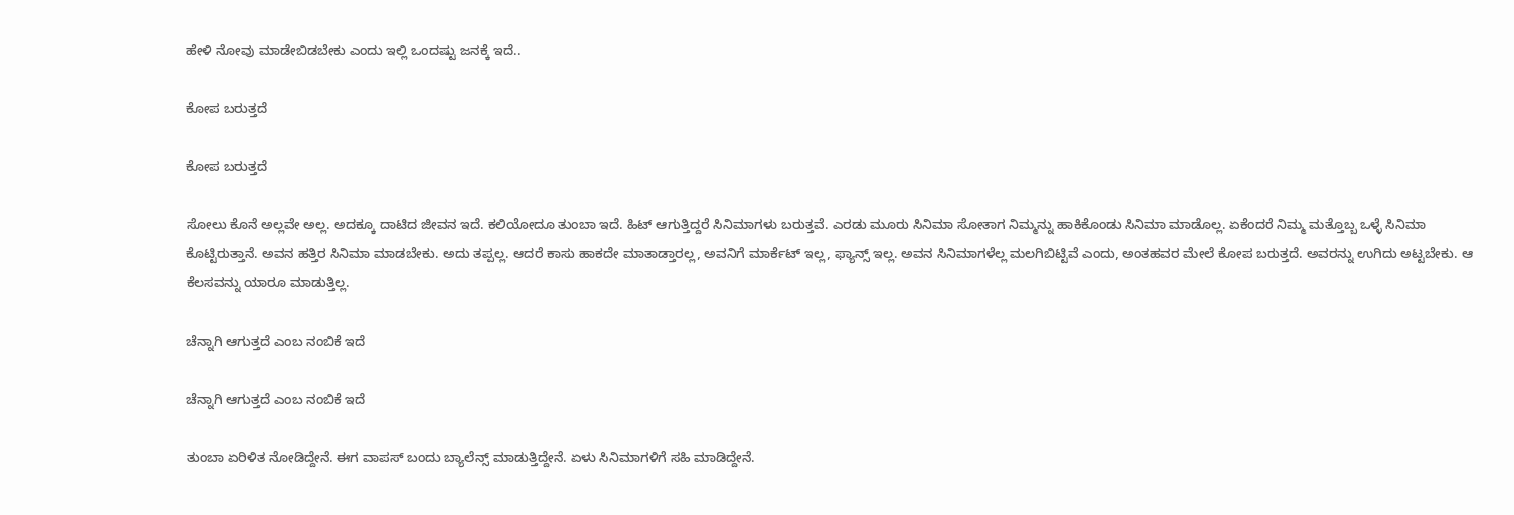ಹೇಳಿ ನೋವು ಮಾಡೇಬಿಡಬೇಕು ಎಂದು ಇಲ್ಲಿ ಒಂದಷ್ಟು ಜನಕ್ಕೆ ಇದೆ..

ಕೋಪ ಬರುತ್ತದೆ

ಕೋಪ ಬರುತ್ತದೆ

ಸೋಲು ಕೊನೆ ಅಲ್ಲವೇ ಅಲ್ಲ. ಅದಕ್ಕೂ ದಾಟಿದ ಜೀವನ ಇದೆ. ಕಲಿಯೋದೂ ತುಂಬಾ ಇದೆ. ಹಿಟ್ ಆಗುತ್ತಿದ್ದರೆ ಸಿನಿಮಾಗಳು ಬರುತ್ತವೆ. ಎರಡು ಮೂರು ಸಿನಿಮಾ ಸೋತಾಗ ನಿಮ್ಮನ್ನು ಹಾಕಿಕೊಂಡು ಸಿನಿಮಾ ಮಾಡೊಲ್ಲ. ಏಕೆಂದರೆ ನಿಮ್ಮ ಮತ್ತೊಬ್ಬ ಒಳ್ಳೆ ಸಿನಿಮಾ ಕೊಟ್ಟಿರುತ್ತಾನೆ. ಅವನ ಹತ್ತಿರ ಸಿನಿಮಾ ಮಾಡಬೇಕು. ಅದು ತಪ್ಪಲ್ಲ. ಆದರೆ ಕಾಸು ಹಾಕದೇ ಮಾತಾಡ್ತಾರಲ್ಲ, ಅವನಿಗೆ ಮಾರ್ಕೆಟ್ ಇಲ್ಲ, ಫ್ಯಾನ್ಸ್ ಇಲ್ಲ. ಅವನ ಸಿನಿಮಾಗಳೆಲ್ಲ ಮಲಗಿಬಿಟ್ಟಿವೆ ಎಂದು, ಅಂತಹವರ ಮೇಲೆ ಕೋಪ ಬರುತ್ತದೆ. ಅವರನ್ನು ಉಗಿದು ಅಟ್ಟಬೇಕು. ಆ ಕೆಲಸವನ್ನು ಯಾರೂ ಮಾಡುತ್ತಿಲ್ಲ.

ಚೆನ್ನಾಗಿ ಆಗುತ್ತದೆ ಎಂಬ ನಂಬಿಕೆ ಇದೆ

ಚೆನ್ನಾಗಿ ಆಗುತ್ತದೆ ಎಂಬ ನಂಬಿಕೆ ಇದೆ

ತುಂಬಾ ಏರಿಳಿತ ನೋಡಿದ್ದೇನೆ. ಈಗ ವಾಪಸ್ ಬಂದು ಬ್ಯಾಲೆನ್ಸ್ ಮಾಡುತ್ತಿದ್ದೇನೆ. ಏಳು ಸಿನಿಮಾಗಳಿಗೆ ಸಹಿ ಮಾಡಿದ್ದೇನೆ.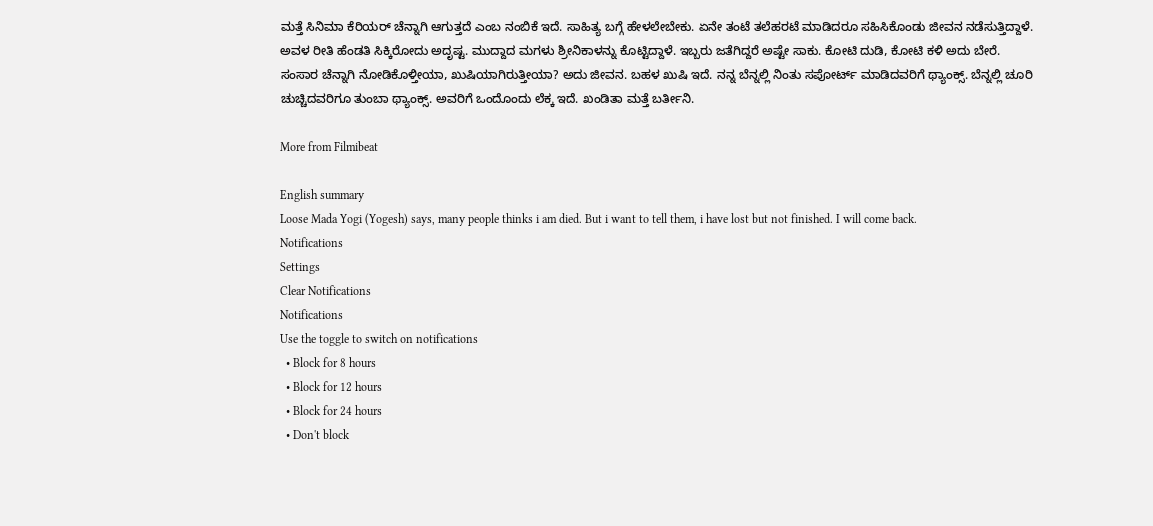ಮತ್ತೆ ಸಿನಿಮಾ ಕೆರಿಯರ್ ಚೆನ್ನಾಗಿ ಆಗುತ್ತದೆ ಎಂಬ ನಂಬಿಕೆ ಇದೆ. ಸಾಹಿತ್ಯ ಬಗ್ಗೆ ಹೇಳಲೇಬೇಕು. ಏನೇ ತಂಟೆ ತಲೆಹರಟೆ ಮಾಡಿದರೂ ಸಹಿಸಿಕೊಂಡು ಜೀವನ ನಡೆಸುತ್ತಿದ್ದಾಳೆ. ಅವಳ ರೀತಿ ಹೆಂಡತಿ ಸಿಕ್ಕಿರೋದು ಅದೃಷ್ಟ. ಮುದ್ದಾದ ಮಗಳು ಶ್ರೀನಿಕಾಳನ್ನು ಕೊಟ್ಟಿದ್ದಾಳೆ. ಇಬ್ಬರು ಜತೆಗಿದ್ದರೆ ಅಷ್ಟೇ ಸಾಕು. ಕೋಟಿ ದುಡಿ, ಕೋಟಿ ಕಳಿ ಅದು ಬೇರೆ. ಸಂಸಾರ ಚೆನ್ನಾಗಿ ನೋಡಿಕೊಳ್ತೀಯಾ, ಖುಷಿಯಾಗಿರುತ್ತೀಯಾ? ಅದು ಜೀವನ. ಬಹಳ ಖುಷಿ ಇದೆ. ನನ್ನ ಬೆನ್ನಲ್ಲಿ ನಿಂತು ಸಪೋರ್ಟ್ ಮಾಡಿದವರಿಗೆ ಥ್ಯಾಂಕ್ಸ್. ಬೆನ್ನಲ್ಲಿ ಚೂರಿ ಚುಚ್ಚಿದವರಿಗೂ ತುಂಬಾ ಥ್ಯಾಂಕ್ಸ್. ಅವರಿಗೆ ಒಂದೊಂದು ಲೆಕ್ಕ ಇದೆ. ಖಂಡಿತಾ ಮತ್ತೆ ಬರ್ತೀನಿ.

More from Filmibeat

English summary
Loose Mada Yogi (Yogesh) says, many people thinks i am died. But i want to tell them, i have lost but not finished. I will come back.
Notifications
Settings
Clear Notifications
Notifications
Use the toggle to switch on notifications
  • Block for 8 hours
  • Block for 12 hours
  • Block for 24 hours
  • Don't block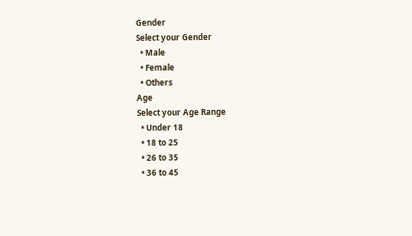Gender
Select your Gender
  • Male
  • Female
  • Others
Age
Select your Age Range
  • Under 18
  • 18 to 25
  • 26 to 35
  • 36 to 45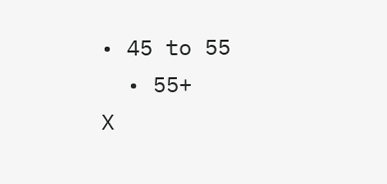• 45 to 55
  • 55+
X